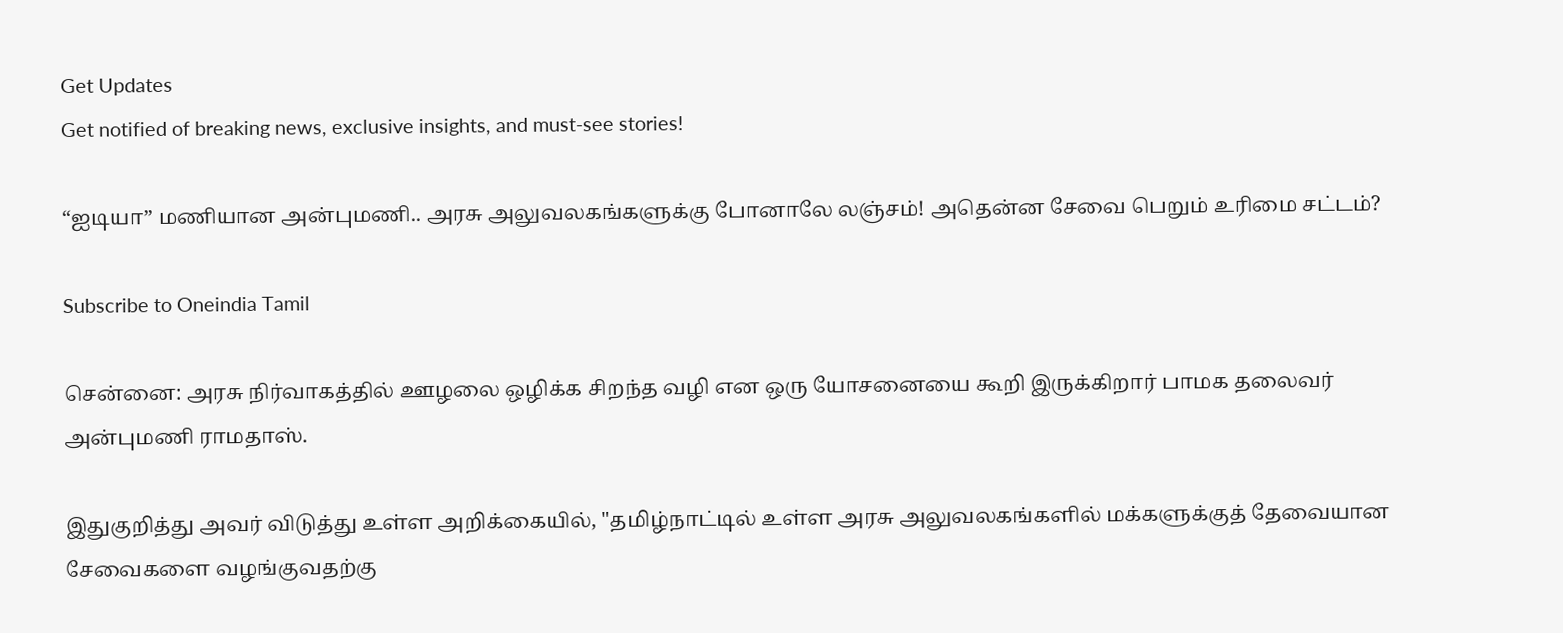Get Updates
Get notified of breaking news, exclusive insights, and must-see stories!

“ஐடியா” மணியான அன்புமணி.. அரசு அலுவலகங்களுக்கு போனாலே லஞ்சம்! அதென்ன சேவை பெறும் உரிமை சட்டம்?

Subscribe to Oneindia Tamil

சென்னை: அரசு நிர்வாகத்தில் ஊழலை ஒழிக்க சிறந்த வழி என ஒரு யோசனையை கூறி இருக்கிறார் பாமக தலைவர் அன்புமணி ராமதாஸ்.

இதுகுறித்து அவர் விடுத்து உள்ள அறிக்கையில், "தமிழ்நாட்டில் உள்ள அரசு அலுவலகங்களில் மக்களுக்குத் தேவையான சேவைகளை வழங்குவதற்கு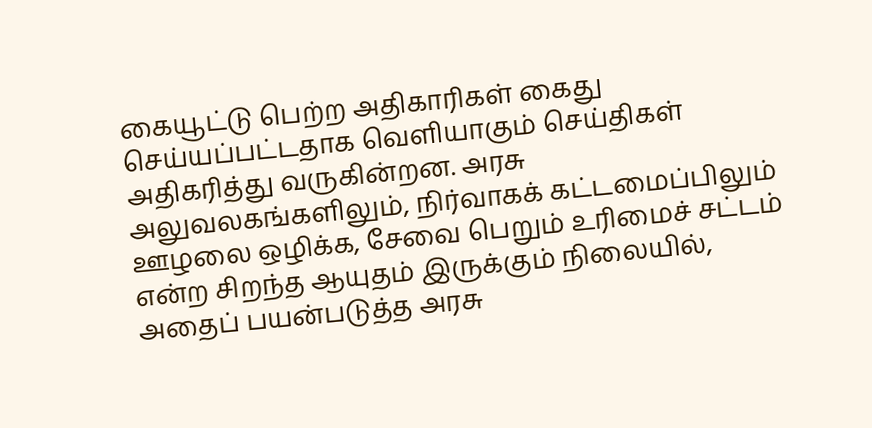கையூட்டு பெற்ற அதிகாரிகள் கைது செய்யப்பட்டதாக வெளியாகும் செய்திகள் அதிகரித்து வருகின்றன. அரசு அலுவலகங்களிலும், நிர்வாகக் கட்டமைப்பிலும் ஊழலை ஒழிக்க, சேவை பெறும் உரிமைச் சட்டம் என்ற சிறந்த ஆயுதம் இருக்கும் நிலையில், அதைப் பயன்படுத்த அரசு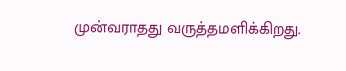முன்வராதது வருத்தமளிக்கிறது.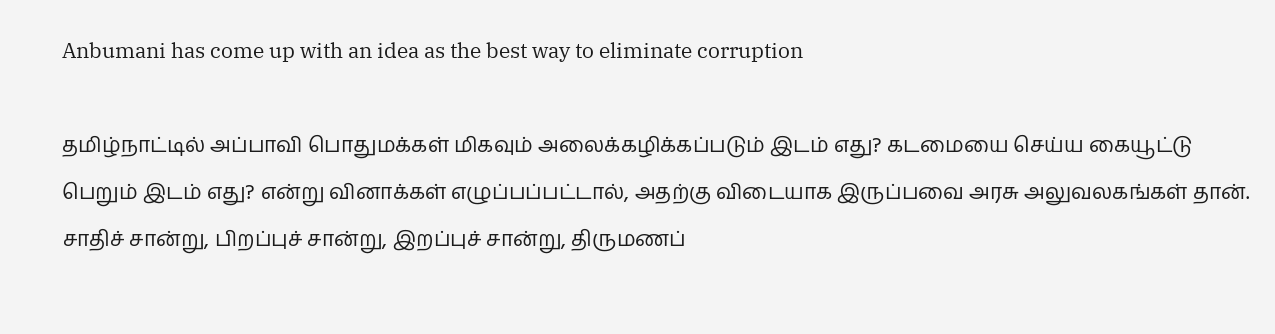Anbumani has come up with an idea as the best way to eliminate corruption

தமிழ்நாட்டில் அப்பாவி பொதுமக்கள் மிகவும் அலைக்கழிக்கப்படும் இடம் எது? கடமையை செய்ய கையூட்டு பெறும் இடம் எது? என்று வினாக்கள் எழுப்பப்பட்டால், அதற்கு விடையாக இருப்பவை அரசு அலுவலகங்கள் தான். சாதிச் சான்று, பிறப்புச் சான்று, இறப்புச் சான்று, திருமணப்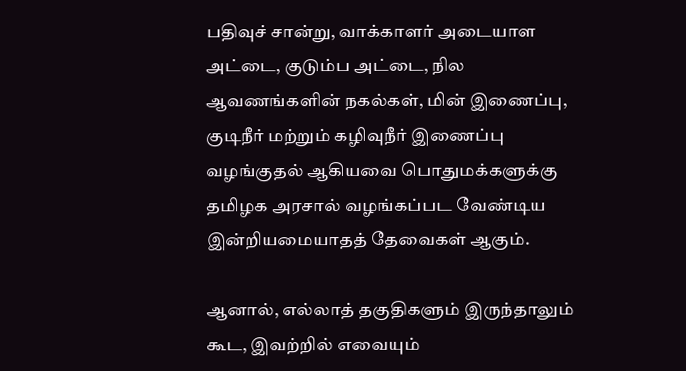பதிவுச் சான்று, வாக்காளர் அடையாள அட்டை, குடும்ப அட்டை, நில ஆவணங்களின் நகல்கள், மின் இணைப்பு, குடிநீர் மற்றும் கழிவுநீர் இணைப்பு வழங்குதல் ஆகியவை பொதுமக்களுக்கு தமிழக அரசால் வழங்கப்பட வேண்டிய இன்றியமையாதத் தேவைகள் ஆகும்.

ஆனால், எல்லாத் தகுதிகளும் இருந்தாலும் கூட, இவற்றில் எவையும்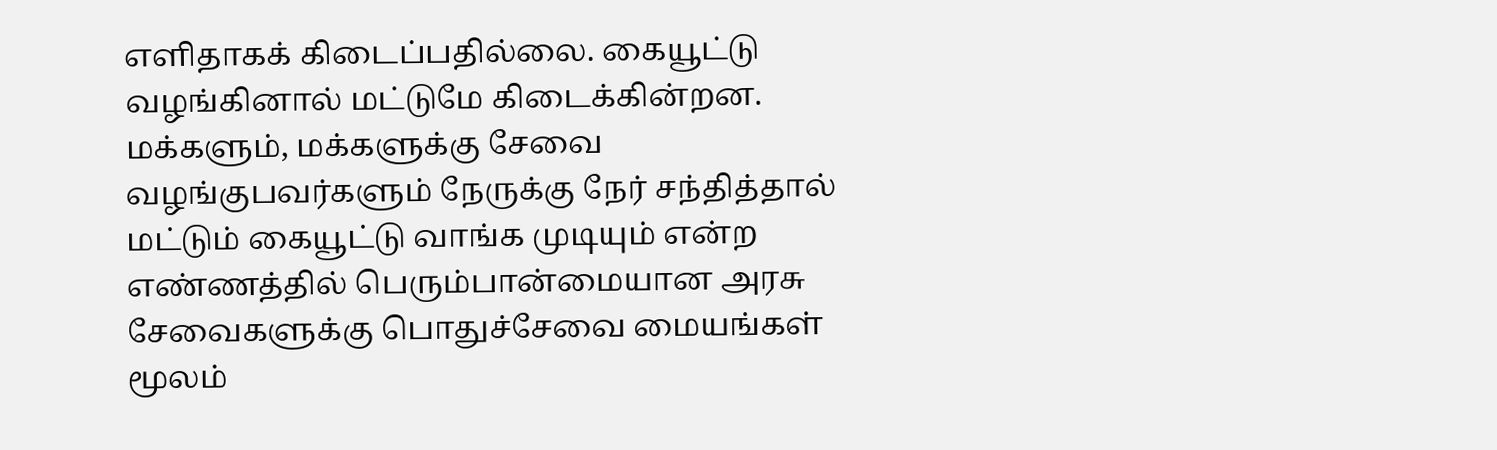எளிதாகக் கிடைப்பதில்லை. கையூட்டு வழங்கினால் மட்டுமே கிடைக்கின்றன. மக்களும், மக்களுக்கு சேவை வழங்குபவர்களும் நேருக்கு நேர் சந்தித்தால் மட்டும் கையூட்டு வாங்க முடியும் என்ற எண்ணத்தில் பெரும்பான்மையான அரசு சேவைகளுக்கு பொதுச்சேவை மையங்கள் மூலம்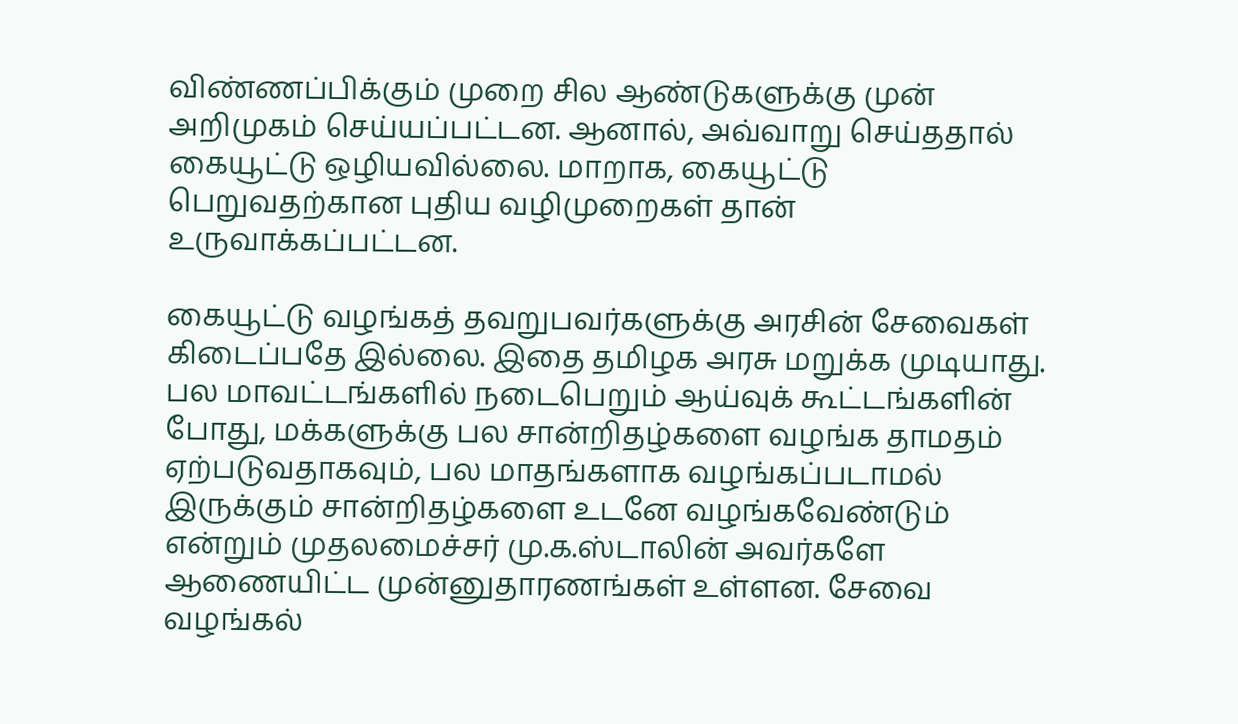விண்ணப்பிக்கும் முறை சில ஆண்டுகளுக்கு முன் அறிமுகம் செய்யப்பட்டன. ஆனால், அவ்வாறு செய்ததால் கையூட்டு ஒழியவில்லை. மாறாக, கையூட்டு பெறுவதற்கான புதிய வழிமுறைகள் தான் உருவாக்கப்பட்டன.

கையூட்டு வழங்கத் தவறுபவர்களுக்கு அரசின் சேவைகள் கிடைப்பதே இல்லை. இதை தமிழக அரசு மறுக்க முடியாது. பல மாவட்டங்களில் நடைபெறும் ஆய்வுக் கூட்டங்களின் போது, மக்களுக்கு பல சான்றிதழ்களை வழங்க தாமதம் ஏற்படுவதாகவும், பல மாதங்களாக வழங்கப்படாமல் இருக்கும் சான்றிதழ்களை உடனே வழங்கவேண்டும் என்றும் முதலமைச்சர் மு.க.ஸ்டாலின் அவர்களே ஆணையிட்ட முன்னுதாரணங்கள் உள்ளன. சேவை வழங்கல்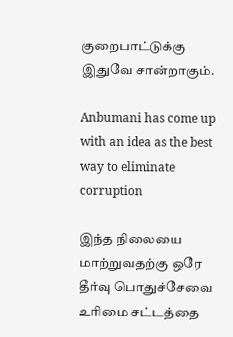குறைபாட்டுக்கு இதுவே சான்றாகும்.

Anbumani has come up with an idea as the best way to eliminate corruption

இந்த நிலையை மாற்றுவதற்கு ஒரே தீர்வு பொதுச்சேவை உரிமை சட்டத்தை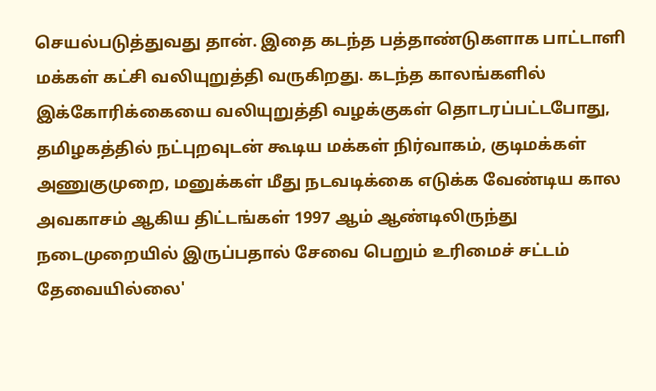செயல்படுத்துவது தான். இதை கடந்த பத்தாண்டுகளாக பாட்டாளி மக்கள் கட்சி வலியுறுத்தி வருகிறது. கடந்த காலங்களில் இக்கோரிக்கையை வலியுறுத்தி வழக்குகள் தொடரப்பட்டபோது, தமிழகத்தில் நட்புறவுடன் கூடிய மக்கள் நிர்வாகம், குடிமக்கள் அணுகுமுறை, மனுக்கள் மீது நடவடிக்கை எடுக்க வேண்டிய கால அவகாசம் ஆகிய திட்டங்கள் 1997 ஆம் ஆண்டிலிருந்து நடைமுறையில் இருப்பதால் சேவை பெறும் உரிமைச் சட்டம் தேவையில்லை'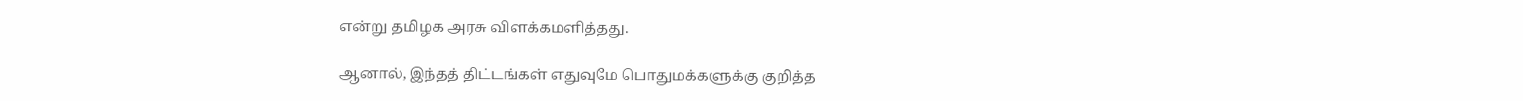என்று தமிழக அரசு விளக்கமளித்தது.

ஆனால், இந்தத் திட்டங்கள் எதுவுமே பொதுமக்களுக்கு குறித்த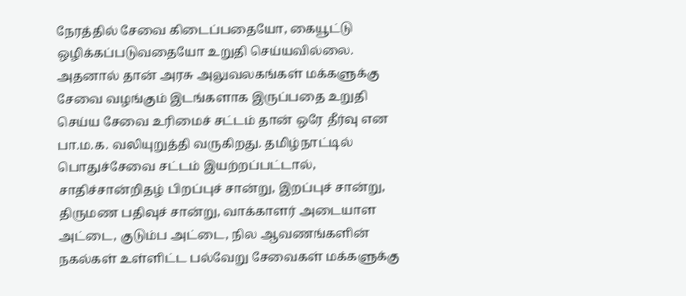நேரத்தில் சேவை கிடைப்பதையோ, கையூட்டு ஒழிக்கப்படுவதையோ உறுதி செய்யவில்லை. அதனால் தான் அரசு அலுவலகங்கள் மக்களுக்கு சேவை வழங்கும் இடங்களாக இருப்பதை உறுதி செய்ய சேவை உரிமைச் சட்டம் தான் ஒரே தீர்வு என பா.ம.க. வலியுறுத்தி வருகிறது. தமிழ்நாட்டில் பொதுச்சேவை சட்டம் இயற்றப்பட்டால், சாதிச்சான்றிதழ் பிறப்புச் சான்று, இறப்புச் சான்று, திருமண பதிவுச் சான்று, வாக்காளர் அடையாள அட்டை, குடும்ப அட்டை, நில ஆவணங்களின் நகல்கள் உள்ளிட்ட பல்வேறு சேவைகள் மக்களுக்கு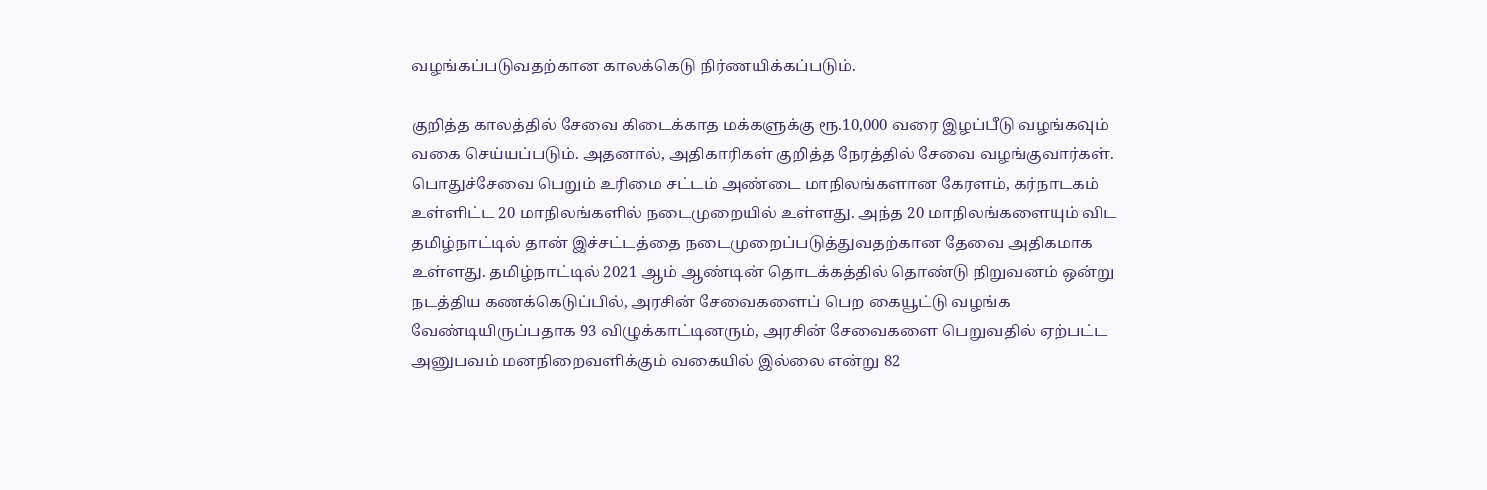வழங்கப்படுவதற்கான காலக்கெடு நிர்ணயிக்கப்படும்.

குறித்த காலத்தில் சேவை கிடைக்காத மக்களுக்கு ரூ.10,000 வரை இழப்பீடு வழங்கவும் வகை செய்யப்படும். அதனால், அதிகாரிகள் குறித்த நேரத்தில் சேவை வழங்குவார்கள். பொதுச்சேவை பெறும் உரிமை சட்டம் அண்டை மாநிலங்களான கேரளம், கர்நாடகம் உள்ளிட்ட 20 மாநிலங்களில் நடைமுறையில் உள்ளது. அந்த 20 மாநிலங்களையும் விட தமிழ்நாட்டில் தான் இச்சட்டத்தை நடைமுறைப்படுத்துவதற்கான தேவை அதிகமாக உள்ளது. தமிழ்நாட்டில் 2021 ஆம் ஆண்டின் தொடக்கத்தில் தொண்டு நிறுவனம் ஒன்று நடத்திய கணக்கெடுப்பில், அரசின் சேவைகளைப் பெற கையூட்டு வழங்க வேண்டியிருப்பதாக 93 விழுக்காட்டினரும், அரசின் சேவைகளை பெறுவதில் ஏற்பட்ட அனுபவம் மனநிறைவளிக்கும் வகையில் இல்லை என்று 82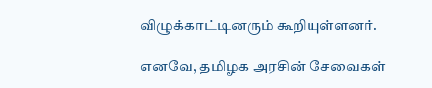விழுக்காட்டினரும் கூறியுள்ளனர்.

எனவே, தமிழக அரசின் சேவைகள்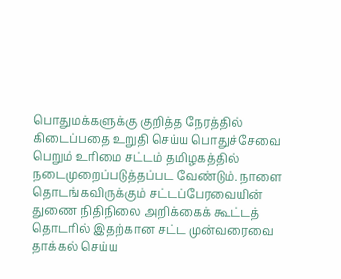பொதுமக்களுக்கு குறித்த நேரத்தில் கிடைப்பதை உறுதி செய்ய பொதுச்சேவை பெறும் உரிமை சட்டம் தமிழகத்தில் நடைமுறைப்படுத்தப்பட வேண்டும். நாளை தொடங்கவிருக்கும் சட்டப்பேரவையின் துணை நிதிநிலை அறிக்கைக் கூட்டத் தொடரில் இதற்கான சட்ட முன்வரைவை தாக்கல் செய்ய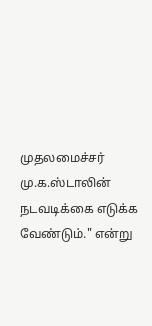முதலமைச்சர் மு.க.ஸ்டாலின் நடவடிக்கை எடுக்க வேண்டும்." என்று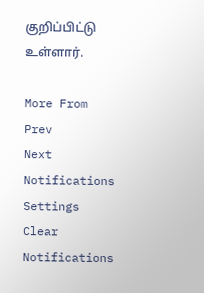குறிப்பிட்டு உள்ளார்.

More From
Prev
Next
Notifications
Settings
Clear Notifications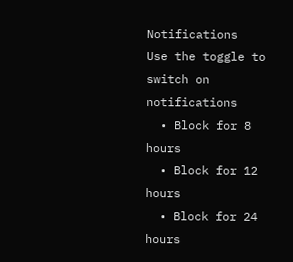Notifications
Use the toggle to switch on notifications
  • Block for 8 hours
  • Block for 12 hours
  • Block for 24 hours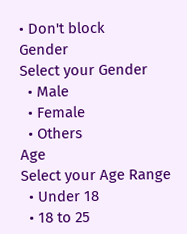• Don't block
Gender
Select your Gender
  • Male
  • Female
  • Others
Age
Select your Age Range
  • Under 18
  • 18 to 25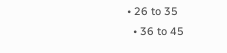• 26 to 35
  • 36 to 45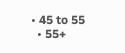• 45 to 55
  • 55+